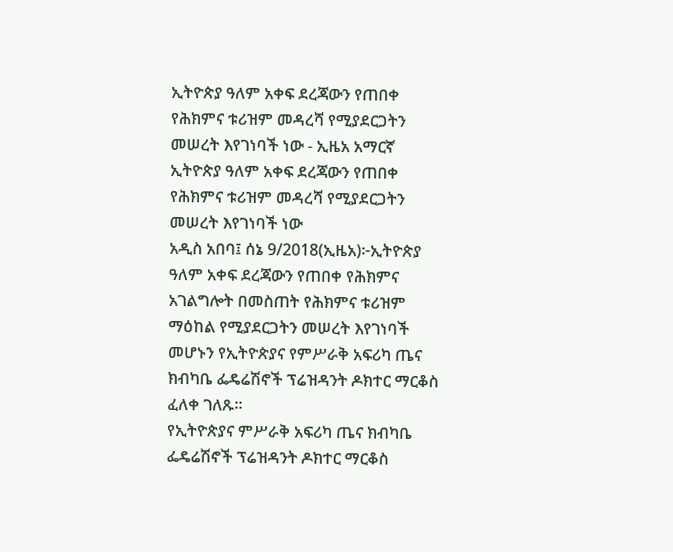ኢትዮጵያ ዓለም አቀፍ ደረጃውን የጠበቀ የሕክምና ቱሪዝም መዳረሻ የሚያደርጋትን መሠረት እየገነባች ነው - ኢዜአ አማርኛ
ኢትዮጵያ ዓለም አቀፍ ደረጃውን የጠበቀ የሕክምና ቱሪዝም መዳረሻ የሚያደርጋትን መሠረት እየገነባች ነው
አዲስ አበባ፤ ሰኔ 9/2018(ኢዜአ)፦ኢትዮጵያ ዓለም አቀፍ ደረጃውን የጠበቀ የሕክምና አገልግሎት በመስጠት የሕክምና ቱሪዝም ማዕከል የሚያደርጋትን መሠረት እየገነባች መሆኑን የኢትዮጵያና የምሥራቅ አፍሪካ ጤና ክብካቤ ፌዴሬሽኖች ፕሬዝዳንት ዶክተር ማርቆስ ፈለቀ ገለጹ።
የኢትዮጵያና ምሥራቅ አፍሪካ ጤና ክብካቤ ፌዴሬሽኖች ፕሬዝዳንት ዶክተር ማርቆስ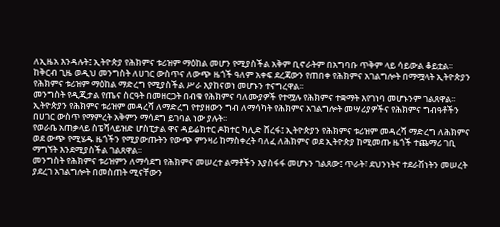ለኢዜአ እንዳሉት፤ ኢትዮጵያ የሕክምና ቱሪዝም ማዕከል መሆን የሚያስችል አቅም ቢኖራትም በአግባቡ ጥቅም ላይ ሳይውል ቆይቷል፡፡
ከቅርብ ጊዜ ወዲህ መንግስት ለሀገር ውስጥና ለውጭ ዜጎች ዓለም አቀፍ ደረጃውን የጠበቀ የሕክምና አገልግሎት በማሟላት ኢትዮጵያን የሕክምና ቱሪዝም ማዕከል ማድረግ የሚያስችል ሥራ እያከናወነ መሆኑን ተናግረዋል፡፡
መንግስት የዲጂታል የጤና ስርዓት በመዘርጋት በብቁ የሕክምና ባለሙያዎች የተሟሉ የሕክምና ተቋማት እየገነባ መሆኑንም ገልጸዋል፡፡
ኢትዮጵያን የሕክምና ቱሪዝም መዳረሻ ለማድረግ የተያዘውን ግብ ለማሳካት የሕክምና አገልግሎት መሣሪያዎችና የሕክምና ግብዓቶችን በሀገር ውስጥ የማምረት አቅምን ማሳደግ ይገባል ነው ያሉት፡፡
የወራቤ አጠቃላይ ስፔሻላይዝድ ሆስፒታል ዋና ዳይሬክተር ዶክተር ካሊድ ሸረፋ፤ ኢትዮጵያን የሕክምና ቱሪዝም መዳረሻ ማድረግ ለሕክምና ወደ ውጭ የሚሄዱ ዜጎችን የሚያውጡትን የውጭ ምንዛሪ ከማስቀረት ባለፈ ለሕክምና ወደ ኢትዮጵያ ከሚመጡ ዜጎች ተጨማሪ ገቢ ማግኘት እንደሚያስችል ገልጸዋል፡፡
መንግስት የሕክምና ቱሪዝምን ለማሳደግ የሕክምና መሠረተ ልማቶችን እያስፋፋ መሆኑን ገልጸው፤ ጥራት፣ ደህንነትና ተደራሽነትን መሠረት ያደረገ አገልግሎት በመስጠት ሚናቸውን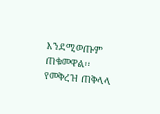እንደሚወጡም ጠቁመዋል፡፡
የመቅረዝ ጠቅላላ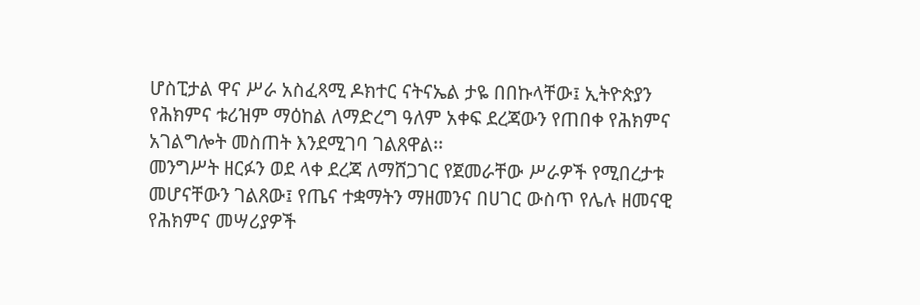ሆስፒታል ዋና ሥራ አስፈጻሚ ዶክተር ናትናኤል ታዬ በበኩላቸው፤ ኢትዮጵያን የሕክምና ቱሪዝም ማዕከል ለማድረግ ዓለም አቀፍ ደረጃውን የጠበቀ የሕክምና አገልግሎት መስጠት እንደሚገባ ገልጸዋል፡፡
መንግሥት ዘርፉን ወደ ላቀ ደረጃ ለማሸጋገር የጀመራቸው ሥራዎች የሚበረታቱ መሆናቸውን ገልጸው፤ የጤና ተቋማትን ማዘመንና በሀገር ውስጥ የሌሉ ዘመናዊ የሕክምና መሣሪያዎች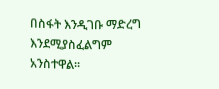በስፋት እንዲገቡ ማድረግ እንደሚያስፈልግም አንስተዋል፡፡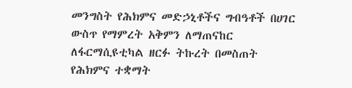መንግስት የሕክምና መድኃኒቶችና ግብዓቶች በሀገር ውስጥ የማምረት አቅምን ለማጠናከር ለፋርማሲዩቲካል ዘርፉ ትኩረት በመስጠት የሕክምና ተቋማት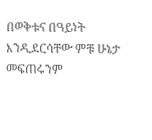በወቅቱና በዓይነት እንዲደርሳቸው ምቹ ሁኔታ መፍጠሩንም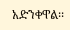አድንቀዋል፡፡